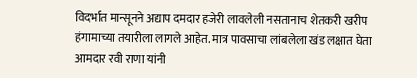विदर्भात मान्सूनने अद्याप दमदार हजेरी लावलेली नसतानाच शेतकरी खरीप हंगामाच्या तयारीला लागले आहेत. मात्र पावसाचा लांबलेला खंड लक्षात घेता आमदार रवी राणा यांनी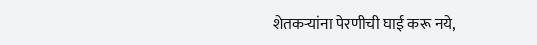शेतकऱ्यांना पेरणीची घाई करू नये,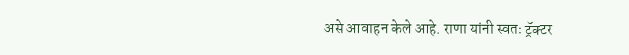असे आवाहन केले आहे. राणा यांनी स्वतः ट्रॅक्टर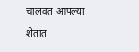चालवत आपल्या शेतात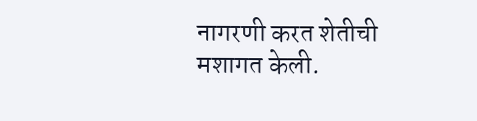नागरणी करत शेतीची मशागत केली.